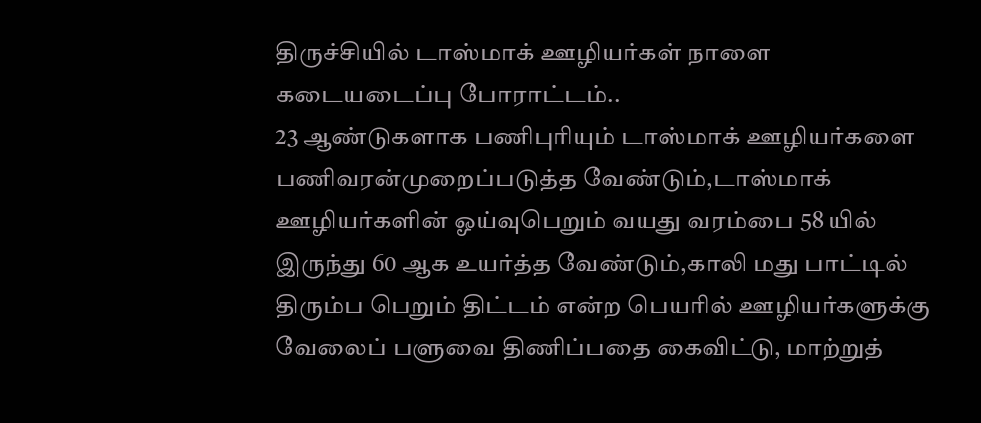திருச்சியில் டாஸ்மாக் ஊழியர்கள் நாளை கடையடைப்பு போராட்டம்..
23 ஆண்டுகளாக பணிபுரியும் டாஸ்மாக் ஊழியர்களை பணிவரன்முறைப்படுத்த வேண்டும்,டாஸ்மாக் ஊழியர்களின் ஓய்வுபெறும் வயது வரம்பை 58 யில் இருந்து 60 ஆக உயர்த்த வேண்டும்,காலி மது பாட்டில் திரும்ப பெறும் திட்டம் என்ற பெயரில் ஊழியர்களுக்கு வேலைப் பளுவை திணிப்பதை கைவிட்டு, மாற்றுத்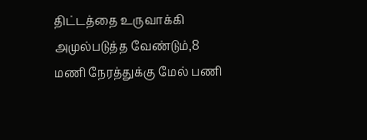திட்டத்தை உருவாக்கி அமுல்படுத்த வேண்டும்,8 மணி நேரத்துக்கு மேல் பணி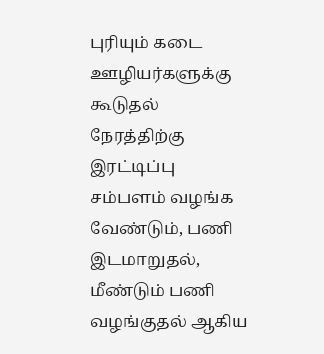புரியும் கடை ஊழியர்களுக்கு கூடுதல் நேரத்திற்கு இரட்டிப்பு சம்பளம் வழங்க வேண்டும், பணி இடமாறுதல், மீண்டும் பணி வழங்குதல் ஆகிய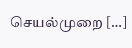செயல்முறை […]